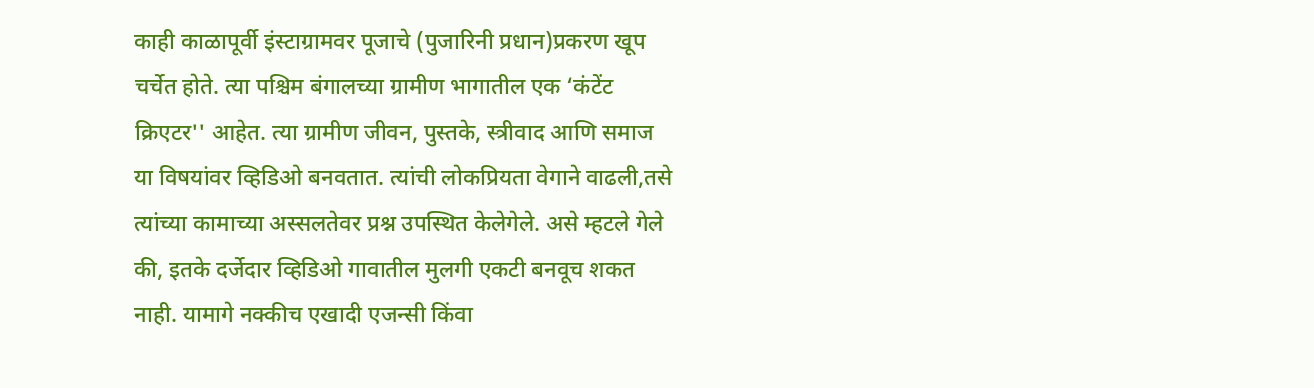काही काळापूर्वी इंस्टाग्रामवर पूजाचे (पुजारिनी प्रधान)प्रकरण खूप चर्चेत होते. त्या पश्चिम बंगालच्या ग्रामीण भागातील एक ‘कंटेंट क्रिएटर'' आहेत. त्या ग्रामीण जीवन, पुस्तके, स्त्रीवाद आणि समाज या विषयांवर व्हिडिओ बनवतात. त्यांची लोकप्रियता वेगाने वाढली,तसे त्यांच्या कामाच्या अस्सलतेवर प्रश्न उपस्थित केलेगेले. असे म्हटले गेले की, इतके दर्जेदार व्हिडिओ गावातील मुलगी एकटी बनवूच शकत नाही. यामागे नक्कीच एखादी एजन्सी किंवा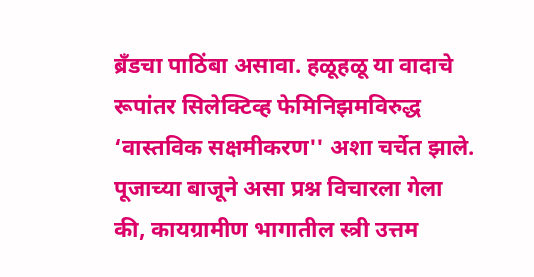ब्रँडचा पाठिंबा असावा. हळूहळू या वादाचे रूपांतर सिलेक्टिव्ह फेमिनिझमविरुद्ध ‘वास्तविक सक्षमीकरण'' अशा चर्चेत झाले. पूजाच्या बाजूने असा प्रश्न विचारला गेला की, कायग्रामीण भागातील स्त्री उत्तम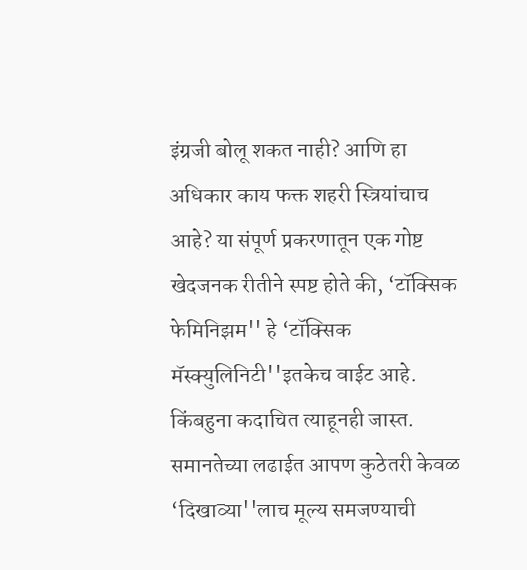इंग्रजी बोलू शकत नाही? आणि हा अधिकार काय फक्त शहरी स्त्रियांचाच आहे? या संपूर्ण प्रकरणातून एक गोष्ट खेदजनक रीतीने स्पष्ट होते की, ‘टॉक्सिक फेमिनिझम'' हे ‘टॉक्सिक मॅस्क्युलिनिटी''इतकेच वाईट आहे. किंबहुना कदाचित त्याहूनही जास्त. समानतेच्या लढाईत आपण कुठेतरी केवळ ‘दिखाव्या''लाच मूल्य समजण्याची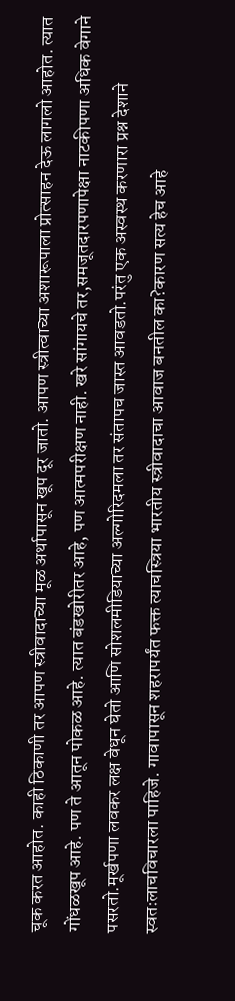चूक करत आहोत. काही ठिकाणी तर आपण स्त्रीवादाच्या मूळ अर्थापासून खूप दूर जातो. आपण स्त्रीत्वाच्या अशारूपाला प्रोत्साहन देऊ लागलो आहोत. त्यात गोंधळखूप आहे. पण ते आतून पोकळ आहे. त्यात बंडखोरीतर आहे, पण आत्मपरीक्षण नाही. खरे सांगायचे तर,समजूतदारपणापेक्षा नाटकीपणा अधिक वेगाने पसरतो.मूर्खपणा लवकर लक्ष वेधून घेतो आणि सोशलमीडियाच्या अल्गोरिदमला तर संतापच जास्त आवडतो.परंतु एक अस्वस्थ करणारा प्रश्न देशाने स्वतःलाचविचारला पाहिजे. गावापासून शहरापर्यंत फक्त त्याचस्त्रिया भारतीय स्त्रीवादाचा आवाज बनतील का?कारण सत्य हेच आहे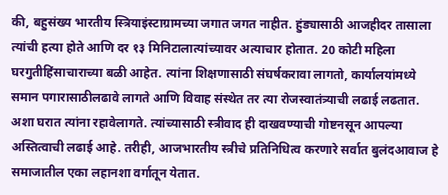की, बहुसंख्य भारतीय स्त्रियाइंस्टाग्रामच्या जगात जगत नाहीत. हुंड्यासाठी आजहीदर तासाला त्यांची हत्या होते आणि दर १३ मिनिटालात्यांच्यावर अत्याचार होतात. 20 कोटी महिला घरगुतीहिंसाचाराच्या बळी आहेत. त्यांना शिक्षणासाठी संघर्षकरावा लागतो, कार्यालयांमध्ये समान पगारासाठीलढावे लागते आणि विवाह संस्थेत तर त्या रोजस्वातंत्र्याची लढाई लढतात. अशा घरात त्यांना रहावेलागते. त्यांच्यासाठी स्त्रीवाद ही दाखवण्याची गोष्टनसून आपल्या अस्तित्वाची लढाई आहे. तरीही, आजभारतीय स्त्रीचे प्रतिनिधित्व करणारे सर्वात बुलंदआवाज हे समाजातील एका लहानशा वर्गातून येतात.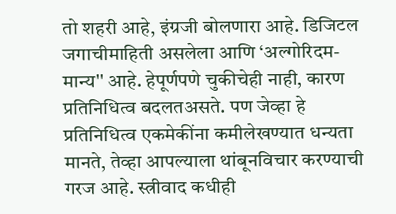तो शहरी आहे, इंग्रजी बोलणारा आहे. डिजिटल जगाचीमाहिती असलेला आणि ‘अल्गोरिदम-मान्य'' आहे. हेपूर्णपणे चुकीचेही नाही, कारण प्रतिनिधित्व बदलतअसते. पण जेव्हा हे प्रतिनिधित्व एकमेकींना कमीलेखण्यात धन्यता मानते, तेव्हा आपल्याला थांबूनविचार करण्याची गरज आहे. स्त्रीवाद कधीही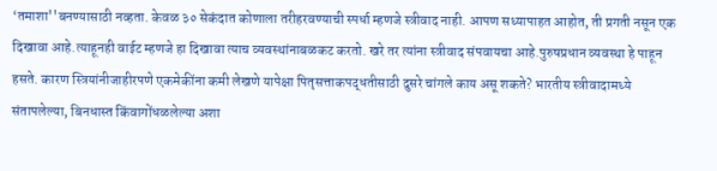‘तमाशा''बनण्यासाठी नव्हता. केवळ ३० सेकंदात कोणाला तरीहरवण्याची स्पर्धा म्हणजे स्त्रीवाद नाही. आपण सध्यापाहत आहोत, ती प्रगती नसून एक दिखावा आहे.त्याहूनही वाईट म्हणजे हा दिखावा त्याच व्यवस्थांनाबळकट करतो. खरे तर त्यांना स्त्रीवाद संपवायचा आहे.पुरुषप्रधान व्यवस्था हे पाहून हसते. कारण स्त्रियांनीजाहीरपणे एकमेकींना कमी लेखणे यापेक्षा पितृसत्ताकपद्धतीसाठी दुसरे चांगले काय असू शकते? भारतीय स्त्रीवादामध्ये संतापलेल्या, बिनधास्त किंवागोंधळलेल्या अशा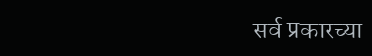सर्व प्रकारच्या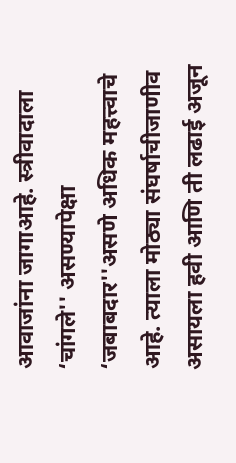आवाजांना जागाआहे. स्त्रीवादाला ‘चांगले'' असण्यापेक्षा ‘जबाबदार''असणे अधिक महत्त्वाचे आहे. त्याला मोठ्या संघर्षाचीजाणीव असायला हवी आणि ती लढाई अजून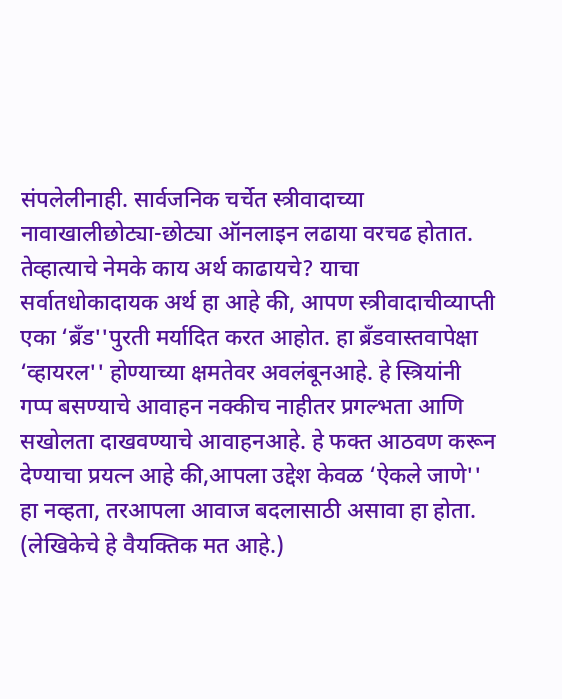संपलेलीनाही. सार्वजनिक चर्चेत स्त्रीवादाच्या नावाखालीछोट्या-छोट्या ऑनलाइन लढाया वरचढ होतात. तेव्हात्याचे नेमके काय अर्थ काढायचे? याचा सर्वातधोकादायक अर्थ हा आहे की, आपण स्त्रीवादाचीव्याप्ती एका ‘ब्रँड''पुरती मर्यादित करत आहोत. हा ब्रँडवास्तवापेक्षा ‘व्हायरल'' होण्याच्या क्षमतेवर अवलंबूनआहे. हे स्त्रियांनी गप्प बसण्याचे आवाहन नक्कीच नाहीतर प्रगल्भता आणि सखोलता दाखवण्याचे आवाहनआहे. हे फक्त आठवण करून देण्याचा प्रयत्न आहे की,आपला उद्देश केवळ ‘ऐकले जाणे'' हा नव्हता, तरआपला आवाज बदलासाठी असावा हा होता.
(लेखिकेचे हे वैयक्तिक मत आहे.)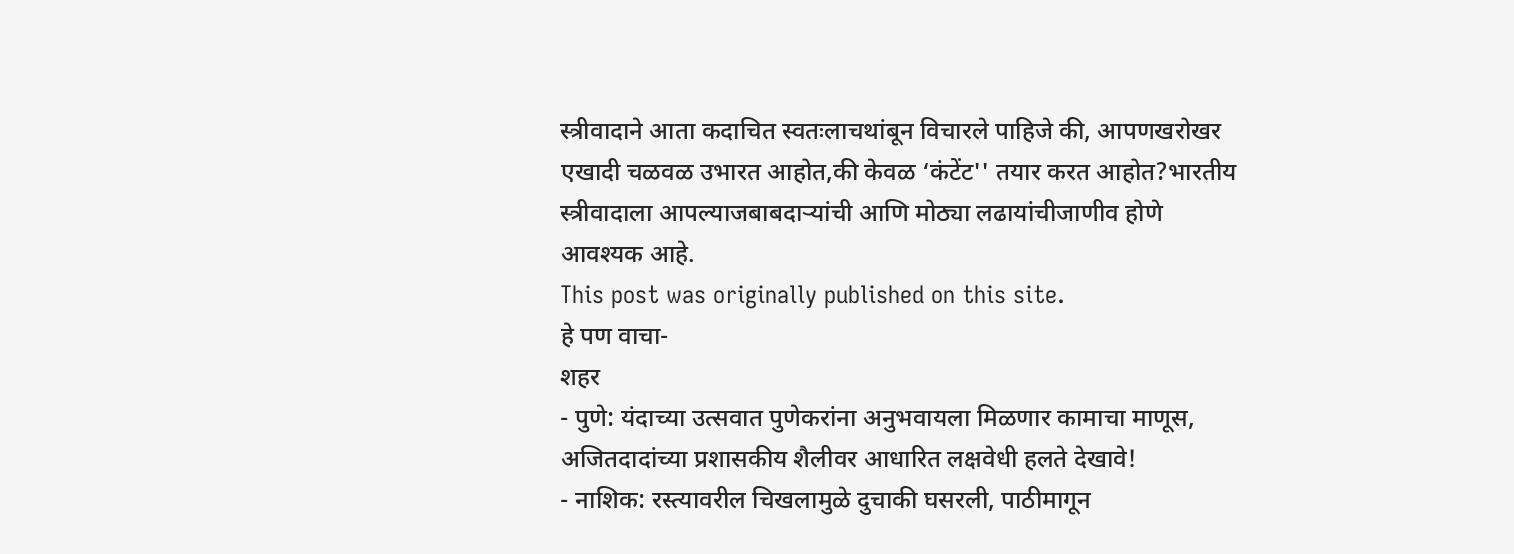स्त्रीवादाने आता कदाचित स्वतःलाचथांबून विचारले पाहिजे की, आपणखरोखर एखादी चळवळ उभारत आहोत,की केवळ ‘कंटेंट'' तयार करत आहोत?भारतीय स्त्रीवादाला आपल्याजबाबदाऱ्यांची आणि मोठ्या लढायांचीजाणीव होणे आवश्यक आहे.
This post was originally published on this site.
हे पण वाचा-
शहर
- पुणे: यंदाच्या उत्सवात पुणेकरांना अनुभवायला मिळणार कामाचा माणूस, अजितदादांच्या प्रशासकीय शैलीवर आधारित लक्षवेधी हलते देखावे!
- नाशिक: रस्त्यावरील चिखलामुळे दुचाकी घसरली, पाठीमागून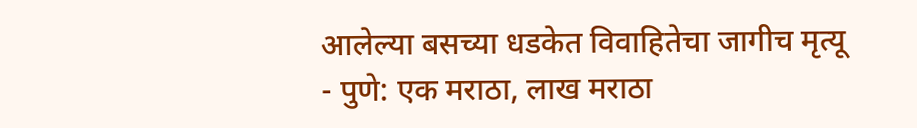आलेल्या बसच्या धडकेत विवाहितेचा जागीच मृत्यू
- पुणे: एक मराठा, लाख मराठा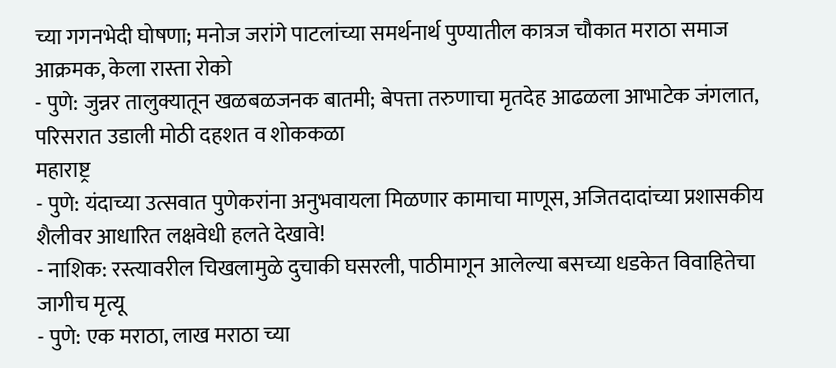च्या गगनभेदी घोषणा; मनोज जरांगे पाटलांच्या समर्थनार्थ पुण्यातील कात्रज चौकात मराठा समाज आक्रमक, केला रास्ता रोको
- पुणे: जुन्नर तालुक्यातून खळबळजनक बातमी; बेपत्ता तरुणाचा मृतदेह आढळला आभाटेक जंगलात, परिसरात उडाली मोठी दहशत व शोककळा
महाराष्ट्र
- पुणे: यंदाच्या उत्सवात पुणेकरांना अनुभवायला मिळणार कामाचा माणूस, अजितदादांच्या प्रशासकीय शैलीवर आधारित लक्षवेधी हलते देखावे!
- नाशिक: रस्त्यावरील चिखलामुळे दुचाकी घसरली, पाठीमागून आलेल्या बसच्या धडकेत विवाहितेचा जागीच मृत्यू
- पुणे: एक मराठा, लाख मराठा च्या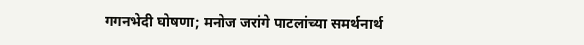गगनभेदी घोषणा; मनोज जरांगे पाटलांच्या समर्थनार्थ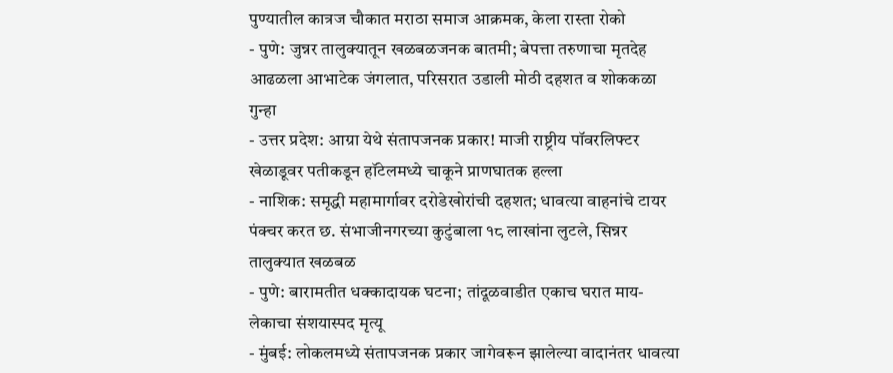पुण्यातील कात्रज चौकात मराठा समाज आक्रमक, केला रास्ता रोको
- पुणे: जुन्नर तालुक्यातून खळबळजनक बातमी; बेपत्ता तरुणाचा मृतदेह आढळला आभाटेक जंगलात, परिसरात उडाली मोठी दहशत व शोककळा
गुन्हा
- उत्तर प्रदेश: आग्रा येथे संतापजनक प्रकार! माजी राष्ट्रीय पॉवरलिफ्टर खेळाडूवर पतीकडून हॉटेलमध्ये चाकूने प्राणघातक हल्ला
- नाशिक: समृद्धी महामार्गावर दरोडेखोरांची दहशत; धावत्या वाहनांचे टायर पंक्चर करत छ. संभाजीनगरच्या कुटुंबाला १८ लाखांना लुटले, सिन्नर तालुक्यात खळबळ
- पुणे: बारामतीत धक्कादायक घटना; तांदूळवाडीत एकाच घरात माय-लेकाचा संशयास्पद मृत्यू
- मुंबई: लोकलमध्ये संतापजनक प्रकार जागेवरून झालेल्या वादानंतर धावत्या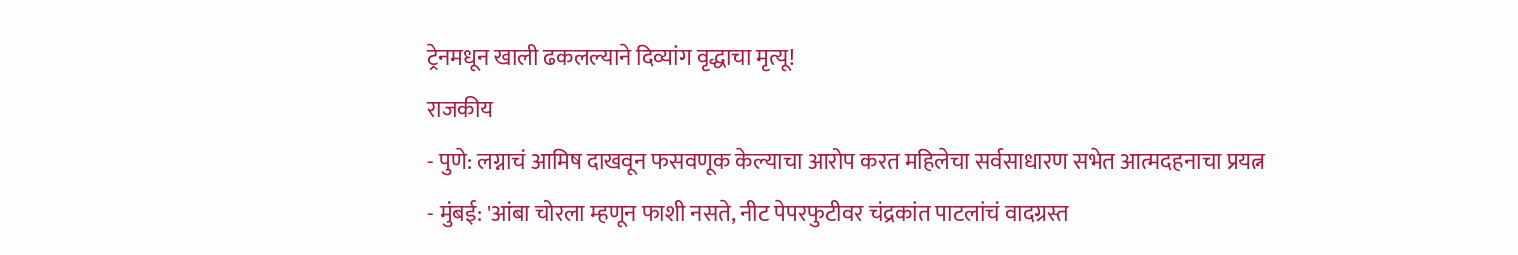ट्रेनमधून खाली ढकलल्याने दिव्यांग वृद्धाचा मृत्यू!
राजकीय
- पुणे: लग्नाचं आमिष दाखवून फसवणूक केल्याचा आरोप करत महिलेचा सर्वसाधारण सभेत आत्मदहनाचा प्रयत्न
- मुंबई: 'आंबा चोरला म्हणून फाशी नसते, नीट पेपरफुटीवर चंद्रकांत पाटलांचं वादग्रस्त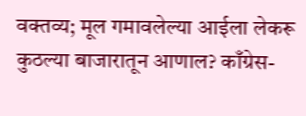वक्तव्य; मूल गमावलेल्या आईला लेकरू कुठल्या बाजारातून आणाल? काँग्रेस-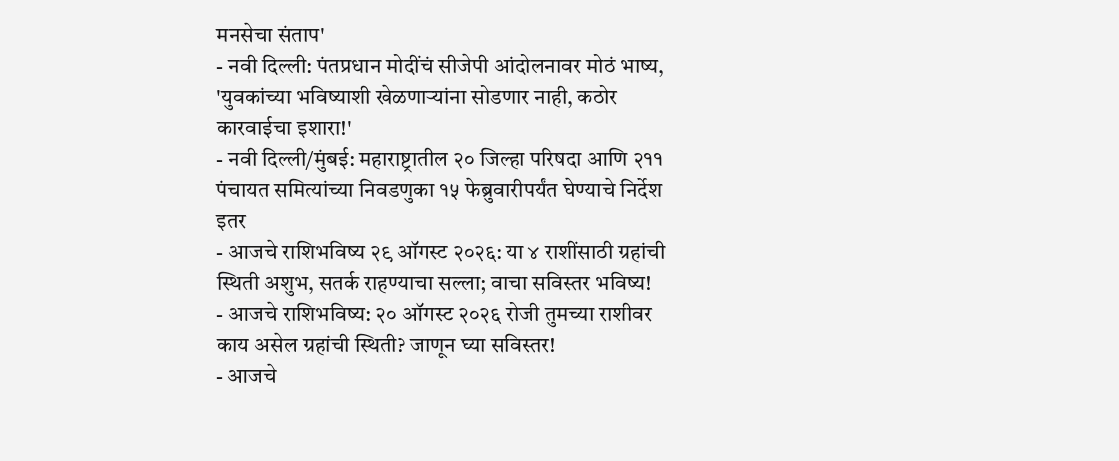मनसेचा संताप'
- नवी दिल्ली: पंतप्रधान मोदींचं सीजेपी आंदोलनावर मोठं भाष्य, 'युवकांच्या भविष्याशी खेळणाऱ्यांना सोडणार नाही, कठोर कारवाईचा इशारा!'
- नवी दिल्ली/मुंबई: महाराष्ट्रातील २० जिल्हा परिषदा आणि २११ पंचायत समित्यांच्या निवडणुका १५ फेब्रुवारीपर्यंत घेण्याचे निर्देश
इतर
- आजचे राशिभविष्य २९ ऑगस्ट २०२६: या ४ राशींसाठी ग्रहांची स्थिती अशुभ, सतर्क राहण्याचा सल्ला; वाचा सविस्तर भविष्य!
- आजचे राशिभविष्य: २० ऑगस्ट २०२६ रोजी तुमच्या राशीवर काय असेल ग्रहांची स्थिती? जाणून घ्या सविस्तर!
- आजचे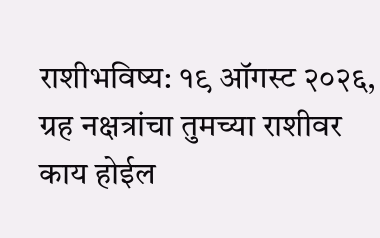राशीभविष्य: १९ ऑगस्ट २०२६, ग्रह नक्षत्रांचा तुमच्या राशीवर काय होईल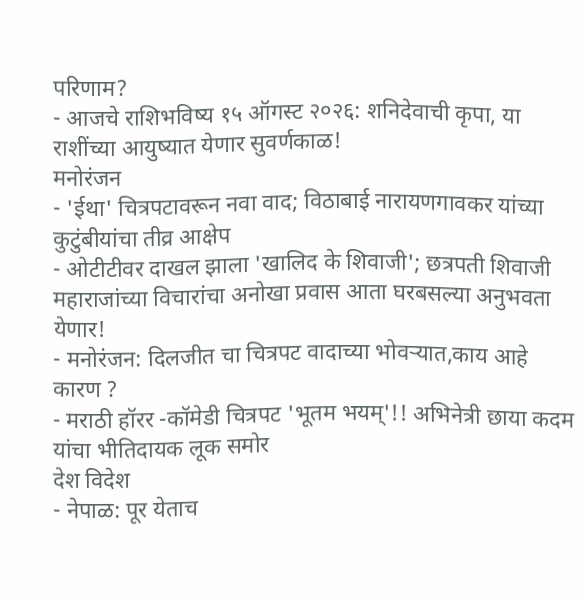परिणाम?
- आजचे राशिभविष्य १५ ऑगस्ट २०२६: शनिदेवाची कृपा, या राशींच्या आयुष्यात येणार सुवर्णकाळ!
मनोरंजन
- 'ईथा' चित्रपटावरून नवा वाद; विठाबाई नारायणगावकर यांच्या कुटुंबीयांचा तीव्र आक्षेप
- ओटीटीवर दाखल झाला 'खालिद के शिवाजी'; छत्रपती शिवाजी महाराजांच्या विचारांचा अनोखा प्रवास आता घरबसल्या अनुभवता येणार!
- मनोरंजन: दिलजीत चा चित्रपट वादाच्या भोवऱ्यात,काय आहे कारण ?
- मराठी हॉरर -कॉमेडी चित्रपट 'भूतम भयम्'!! अभिनेत्री छाया कदम यांचा भीतिदायक लूक समोर
देश विदेश
- नेपाळ: पूर येताच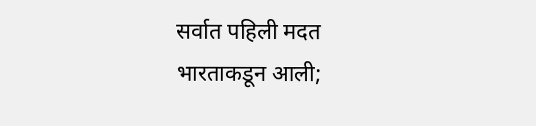सर्वात पहिली मदत भारताकडून आली;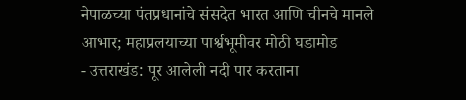नेपाळच्या पंतप्रधानांचे संसदेत भारत आणि चीनचे मानले आभार; महाप्रलयाच्या पार्श्वभूमीवर मोठी घडामोड
- उत्तराखंड: पूर आलेली नदी पार करताना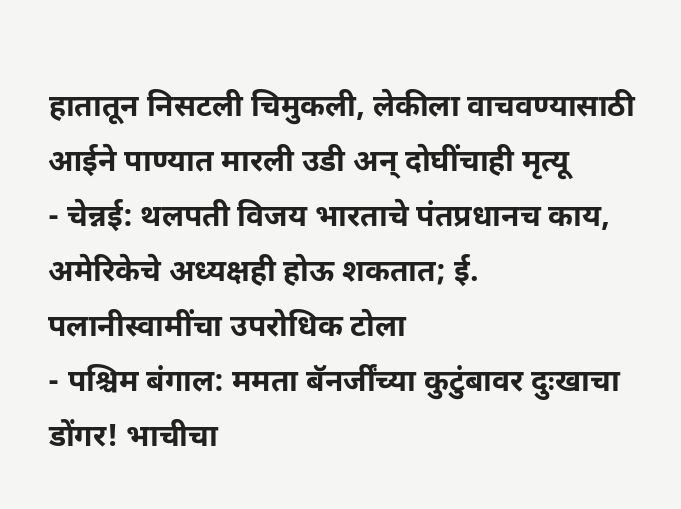हातातून निसटली चिमुकली, लेकीला वाचवण्यासाठी आईने पाण्यात मारली उडी अन् दोघींचाही मृत्यू
- चेन्नई: थलपती विजय भारताचे पंतप्रधानच काय, अमेरिकेचे अध्यक्षही होऊ शकतात; ई. पलानीस्वामींचा उपरोधिक टोला
- पश्चिम बंगाल: ममता बॅनर्जींच्या कुटुंबावर दुःखाचा डोंगर! भाचीचा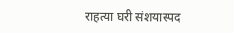राहत्या घरी संशयास्पद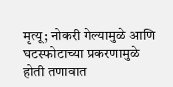मृत्यू; नोकरी गेल्यामुळे आणि घटस्फोटाच्या प्रकरणामुळे होती तणावात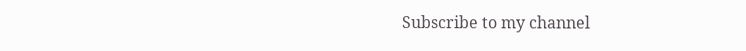Subscribe to my channel